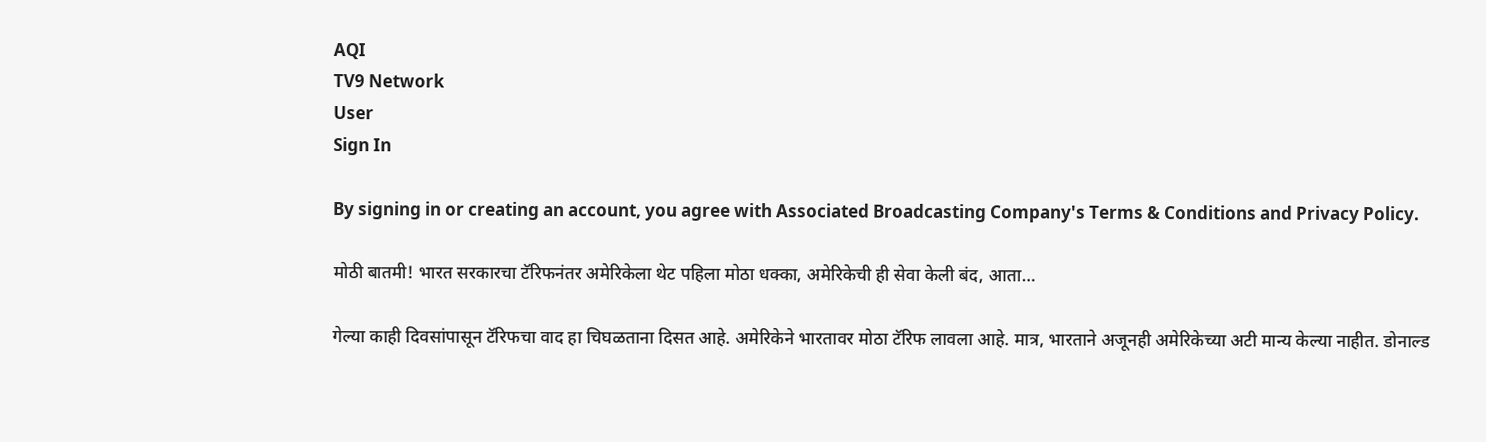AQI
TV9 Network
User
Sign In

By signing in or creating an account, you agree with Associated Broadcasting Company's Terms & Conditions and Privacy Policy.

मोठी बातमी! भारत सरकारचा टॅरिफनंतर अमेरिकेला थेट पहिला मोठा धक्का, अमेरिकेची ही सेवा केली बंद, आता…

गेल्या काही दिवसांपासून टॅरिफचा वाद हा चिघळताना दिसत आहे. अमेरिकेने भारतावर मोठा टॅरिफ लावला आहे. मात्र, भारताने अजूनही अमेरिकेच्या अटी मान्य केल्या नाहीत. डोनाल्ड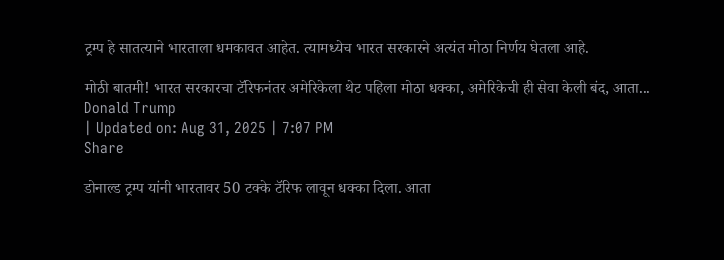ट्रम्प हे सातत्याने भारताला धमकावत आहेत. त्यामध्येच भारत सरकारने अत्यंत मोठा निर्णय घेतला आहे.

मोठी बातमी! भारत सरकारचा टॅरिफनंतर अमेरिकेला थेट पहिला मोठा धक्का, अमेरिकेची ही सेवा केली बंद, आता...
Donald Trump
| Updated on: Aug 31, 2025 | 7:07 PM
Share

डोनाल्ड ट्रम्प यांनी भारतावर 50 टक्के टॅरिफ लावून धक्का दिला. आता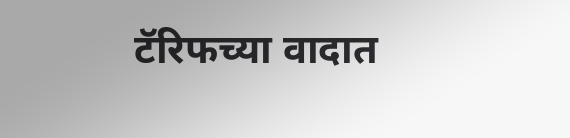टॅरिफच्या वादात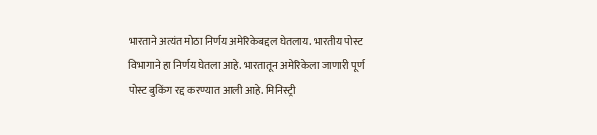भारताने अत्यंत मोठा निर्णय अमेरिकेबद्दल घेतलाय. भारतीय पोस्ट विभागाने हा निर्णय घेतला आहे. भारतातून अमेरिकेला जाणारी पूर्ण पोस्ट बुकिंग रद्द करण्यात आली आहे. मिनिस्ट्री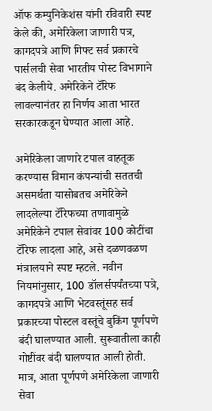ऑफ कम्युनिकेशंस यांनी रविवारी स्पष्ट केले की, अमेरिकेला जाणारी पत्र, कागदपत्रे आणि गिफ्ट सर्व प्रकारचे पार्सलची सेवा भारतीय पोस्ट विभागाने बंद केलीये. अमेरिकेने टॅरिफ लावल्यानंतर हा निर्णय आता भारत सरकारकडून घेण्यात आला आहे.

अमेरिकेला जाणारे टपाल वाहतूक करण्यास विमान कंपन्यांची सततची असमर्थता यासोबतच अमेरिकेने लादलेल्या टॅरिफच्या तणावामुळे अमेरिकेने टपाल सेवांवर 100 कोटींचा टॅरिफ लादला आहे, असे दळणवळण मंत्रालयाने स्पष्ट म्हटले. नवीन नियमांनुसार, 100 डॉलर्सपर्यंतच्या पत्रे, कागदपत्रे आणि भेटवस्तूंसह सर्व प्रकारच्या पोस्टल वस्तूंचे बुकिंग पूर्णपणे बंदी घालण्यात आली. सुरूवातीला काही गोष्टींवर बंदी घालण्यात आली होती. मात्र, आता पूर्णपणे अमेरिकेला जाणारी सेवा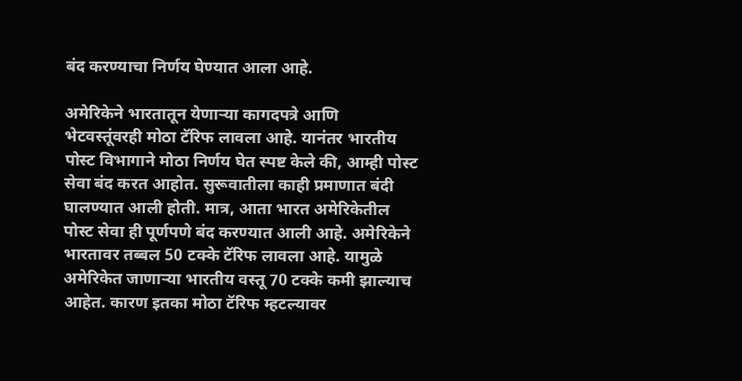बंद करण्याचा निर्णय घेण्यात आला आहे.

अमेरिकेने भारतातून येणाऱ्या कागदपत्रे आणि भेटवस्तूंवरही मोठा टॅरिफ लावला आहे. यानंतर भारतीय पोस्ट विभागाने मोठा निर्णय घेत स्पष्ट केले की, आम्ही पोस्ट सेवा बंद करत आहोत. सुरूवातीला काही प्रमाणात बंदी घालण्यात आली होती. मात्र, आता भारत अमेरिकेतील पोस्ट सेवा ही पूर्णपणे बंद करण्यात आली आहे. अमेरिकेने भारतावर तब्बल 50 टक्के टॅरिफ लावला आहे. यामुळे अमेरिकेत जाणाऱ्या भारतीय वस्तू 70 टक्के कमी झाल्याच आहेत. कारण इतका मोठा टॅरिफ म्हटल्यावर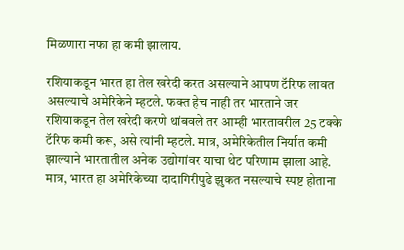मिळणारा नफा हा कमी झालाय.

रशियाकडून भारत हा तेल खरेदी करत असल्याने आपण टॅरिफ लावत असल्याचे अमेरिकेने म्हटले. फक्त हेच नाही तर भारताने जर रशियाकडून तेल खरेदी करणे थांबवले तर आम्ही भारतावरील 25 टक्के टॅरिफ कमी करू, असे त्यांनी म्हटले. मात्र, अमेरिकेतील निर्यात कमी झाल्याने भारतातील अनेक उद्योगांवर याचा थेट परिणाम झाला आहे. मात्र, भारत हा अमेरिकेच्या दादागिरीपुढे झुकत नसल्याचे स्पष्ट होताना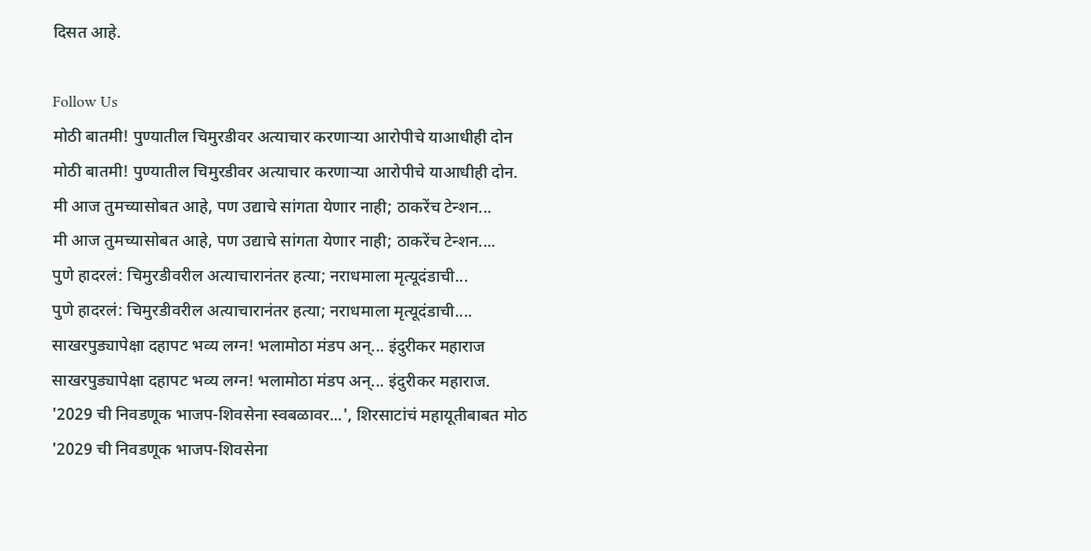दिसत आहे.

Follow Us
मोठी बातमी! पुण्यातील चिमुरडीवर अत्याचार करणाऱ्या आरोपीचे याआधीही दोन
मोठी बातमी! पुण्यातील चिमुरडीवर अत्याचार करणाऱ्या आरोपीचे याआधीही दोन.
मी आज तुमच्यासोबत आहे, पण उद्याचे सांगता येणार नाही; ठाकरेंच टेन्शन...
मी आज तुमच्यासोबत आहे, पण उद्याचे सांगता येणार नाही; ठाकरेंच टेन्शन....
पुणे हादरलं: चिमुरडीवरील अत्याचारानंतर हत्या; नराधमाला मृत्यूदंडाची...
पुणे हादरलं: चिमुरडीवरील अत्याचारानंतर हत्या; नराधमाला मृत्यूदंडाची....
साखरपुड्यापेक्षा दहापट भव्य लग्न! भलामोठा मंडप अन्... इंदुरीकर महाराज
साखरपुड्यापेक्षा दहापट भव्य लग्न! भलामोठा मंडप अन्... इंदुरीकर महाराज.
'2029 ची निवडणूक भाजप-शिवसेना स्वबळावर...', शिरसाटांचं महायूतीबाबत मोठ
'2029 ची निवडणूक भाजप-शिवसेना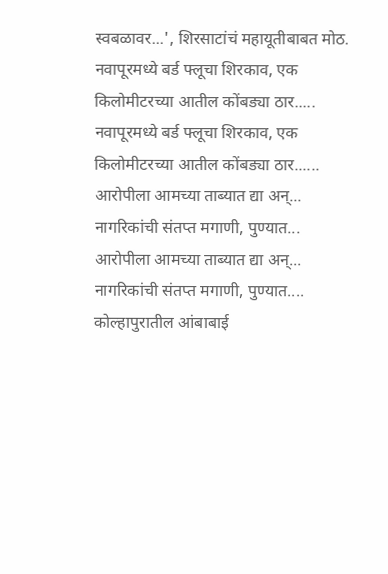स्वबळावर...', शिरसाटांचं महायूतीबाबत मोठ.
नवापूरमध्ये बर्ड फ्लूचा शिरकाव, एक किलोमीटरच्या आतील कोंबड्या ठार.....
नवापूरमध्ये बर्ड फ्लूचा शिरकाव, एक किलोमीटरच्या आतील कोंबड्या ठार......
आरोपीला आमच्या ताब्यात द्या अन्... नागरिकांची संतप्त मगाणी, पुण्यात...
आरोपीला आमच्या ताब्यात द्या अन्... नागरिकांची संतप्त मगाणी, पुण्यात....
कोल्हापुरातील आंबाबाई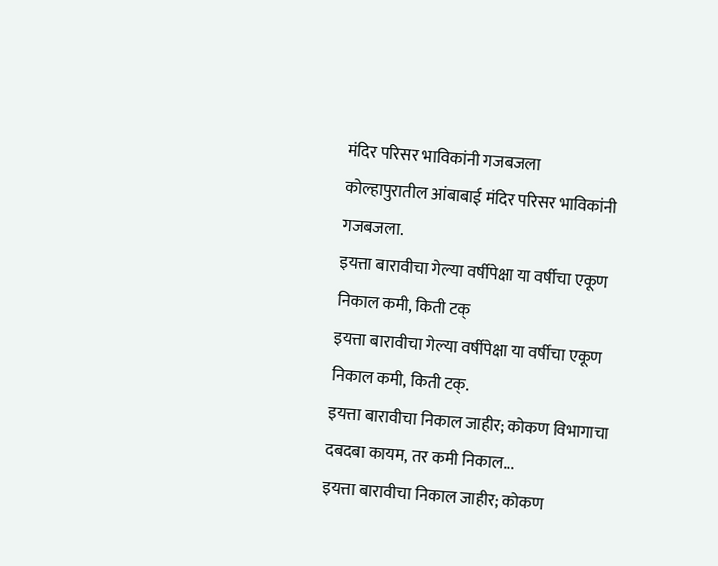मंदिर परिसर भाविकांनी गजबजला
कोल्हापुरातील आंबाबाई मंदिर परिसर भाविकांनी गजबजला.
इयत्ता बारावीचा गेल्या वर्षीपेक्षा या वर्षीचा एकूण निकाल कमी, किती टक्
इयत्ता बारावीचा गेल्या वर्षीपेक्षा या वर्षीचा एकूण निकाल कमी, किती टक्.
इयत्ता बारावीचा निकाल जाहीर; कोकण विभागाचा दबदबा कायम, तर कमी निकाल...
इयत्ता बारावीचा निकाल जाहीर; कोकण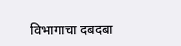विभागाचा दबदबा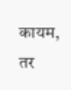कायम, तर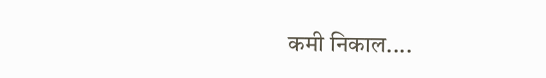कमी निकाल....